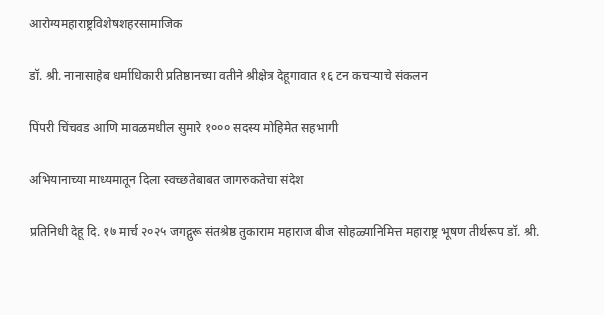आरोग्यमहाराष्ट्रविशेषशहरसामाजिक

डॉ. श्री. नानासाहेब धर्माधिकारी प्रतिष्ठानच्या वतीने श्रीक्षेत्र देहूगावात १६ टन कचऱ्याचे संकलन

पिंपरी चिंचवड आणि मावळमधील सुमारे १००० सदस्य मोहिमेत सहभागी

अभियानाच्या माध्यमातून दिला स्वच्छतेबाबत जागरुकतेचा संदेश

प्रतिनिधी देहू दि. १७ मार्च २०२५ जगद्गुरू संतश्रेष्ठ तुकाराम महाराज बीज सोहळ्यानिमित्त महाराष्ट्र भूषण तीर्थरूप डॉ. श्री.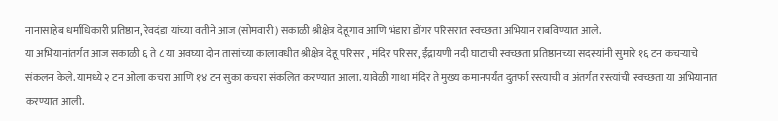नानासाहेब धर्माधिकारी प्रतिष्ठान, रेवदंडा यांच्या वतीने आज (सोमवारी) सकाळी श्रीक्षेत्र देहूगाव आणि भंडारा डोंगर परिसरात स्वच्छता अभियान राबविण्यात आले.
या अभियानांतर्गत आज सकाळी ६ ते ८ या अवघ्या दोन तासांच्या कालावधीत श्रीक्षेत्र देहू परिसर , मंदिर परिसर, ईंद्रायणी नदी घाटाची स्वच्छता प्रतिष्ठानच्या सदस्यांनी सुमारे १६ टन कचऱ्याचे संकलन केले. यामध्ये २ टन ओला कचरा आणि १४ टन सुका कचरा संकलित करण्यात आला. यावेळी गाथा मंदिर ते मुख्य कमानपर्यंत दुतर्फा रस्त्याची व अंतर्गत रस्त्यांची स्वच्छता या अभियानात करण्यात आली.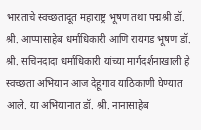भारताचे स्वच्छतादूत महाराष्ट्र भूषण तथा पद्मश्री डॉ. श्री. आप्पासाहेब धर्माधिकारी आणि रायगड भूषण डॉ. श्री. सचिनदादा धर्माधिकारी यांच्या मार्गदर्शनाखाली हे स्वच्छता अभियान आज देहूगाव याठिकाणी घेण्यात आले. या अभियानात डॉ. श्री. नानासाहेब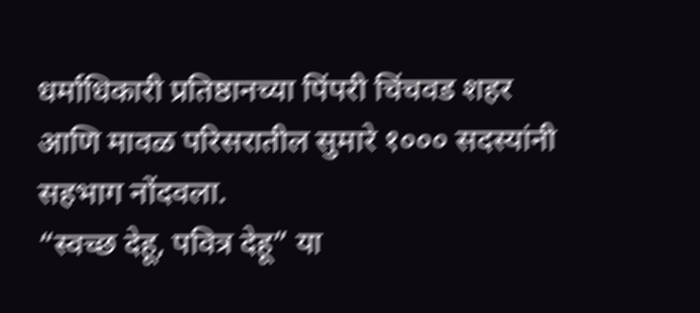धर्माधिकारी प्रतिष्ठानच्या पिंपरी चिंचवड शहर आणि मावळ परिसरातील सुमारे १००० सदस्यांनी सहभाग नोंदवला.
“स्वच्छ देहू, पवित्र देहू” या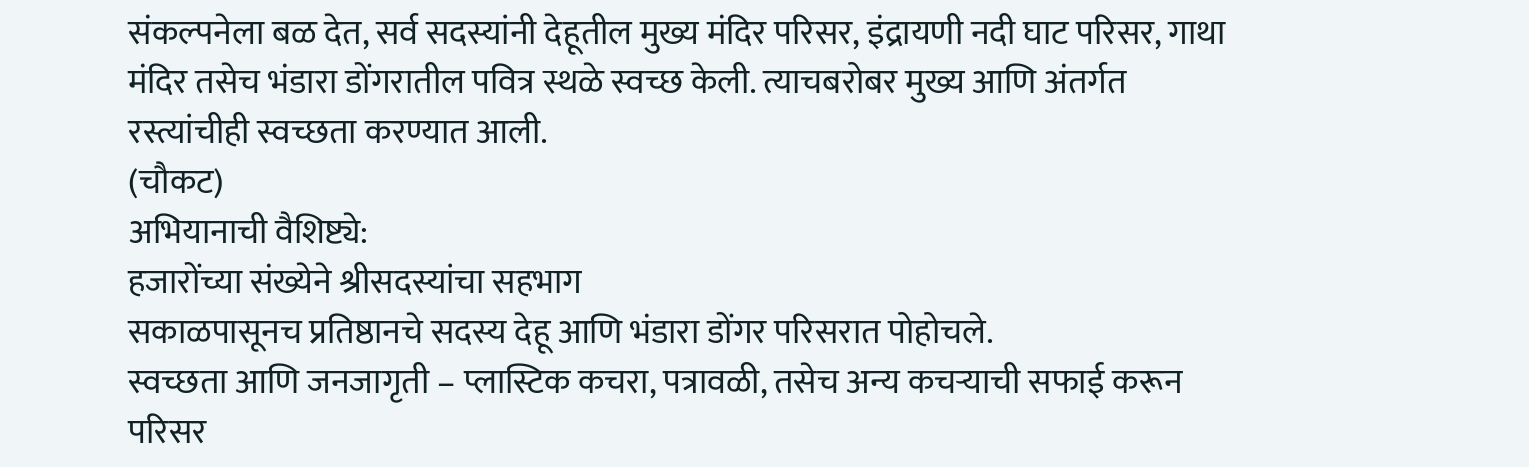संकल्पनेला बळ देत, सर्व सदस्यांनी देहूतील मुख्य मंदिर परिसर, इंद्रायणी नदी घाट परिसर, गाथा मंदिर तसेच भंडारा डोंगरातील पवित्र स्थळे स्वच्छ केली. त्याचबरोबर मुख्य आणि अंतर्गत रस्त्यांचीही स्वच्छता करण्यात आली.
(चौकट)
अभियानाची वैशिष्ट्ये:
हजारोंच्या संख्येने श्रीसदस्यांचा सहभाग
सकाळपासूनच प्रतिष्ठानचे सदस्य देहू आणि भंडारा डोंगर परिसरात पोहोचले.
स्वच्छता आणि जनजागृती – प्लास्टिक कचरा, पत्रावळी, तसेच अन्य कचऱ्याची सफाई करून परिसर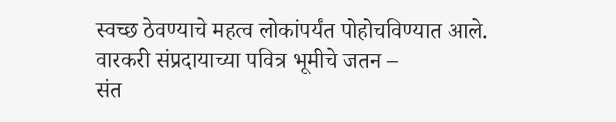स्वच्छ ठेवण्याचे महत्व लोकांपर्यंत पोहोचविण्यात आले.
वारकरी संप्रदायाच्या पवित्र भूमीचे जतन –
संत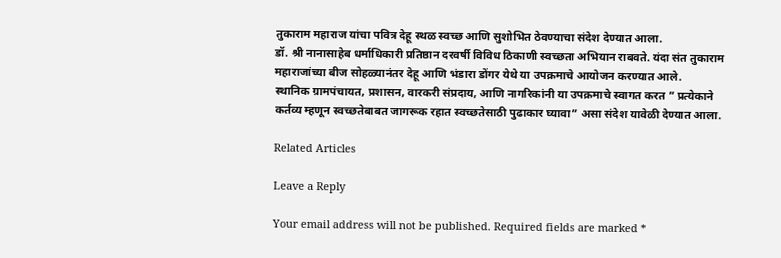तुकाराम महाराज यांचा पवित्र देहू स्थळ स्वच्छ आणि सुशोभित ठेवण्याचा संदेश देण्यात आला.
डॉ. श्री नानासाहेब धर्माधिकारी प्रतिष्ठान दरवर्षी विविध ठिकाणी स्वच्छता अभियान राबवते. यंदा संत तुकाराम महाराजांच्या बीज सोहळ्यानंतर देहू आणि भंडारा डोंगर येथे या उपक्रमाचे आयोजन करण्यात आले.
स्थानिक ग्रामपंचायत, प्रशासन, वारकरी संप्रदाय, आणि नागरिकांनी या उपक्रमाचे स्वागत करत ” प्रत्येकाने कर्तव्य म्हणून स्वच्छतेबाबत जागरूक रहात स्वच्छतेसाठी पुढाकार घ्यावा” असा संदेश यावेळी देण्यात आला.

Related Articles

Leave a Reply

Your email address will not be published. Required fields are marked *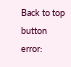Back to top button
error: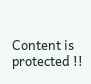Content is protected !!